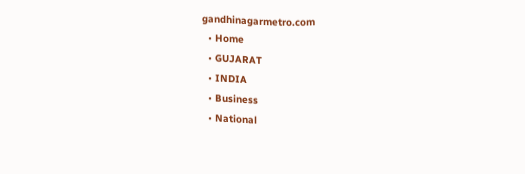gandhinagarmetro.com
  • Home
  • GUJARAT
  • INDIA
  • Business
  • National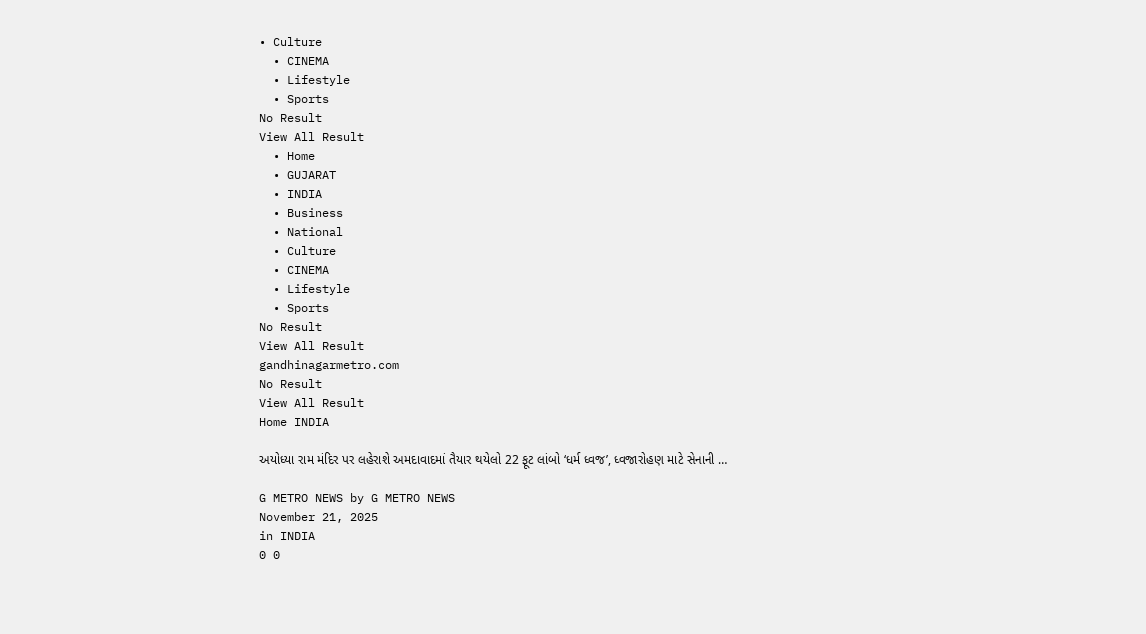• Culture
  • CINEMA
  • Lifestyle
  • Sports
No Result
View All Result
  • Home
  • GUJARAT
  • INDIA
  • Business
  • National
  • Culture
  • CINEMA
  • Lifestyle
  • Sports
No Result
View All Result
gandhinagarmetro.com
No Result
View All Result
Home INDIA

અયોધ્યા રામ મંદિર પર લહેરાશે અમદાવાદમાં તૈયાર થયેલો 22 ફૂટ લાંબો ‘ધર્મ ધ્વજ’, ધ્વજારોહણ માટે સેનાની …

G METRO NEWS by G METRO NEWS
November 21, 2025
in INDIA
0 0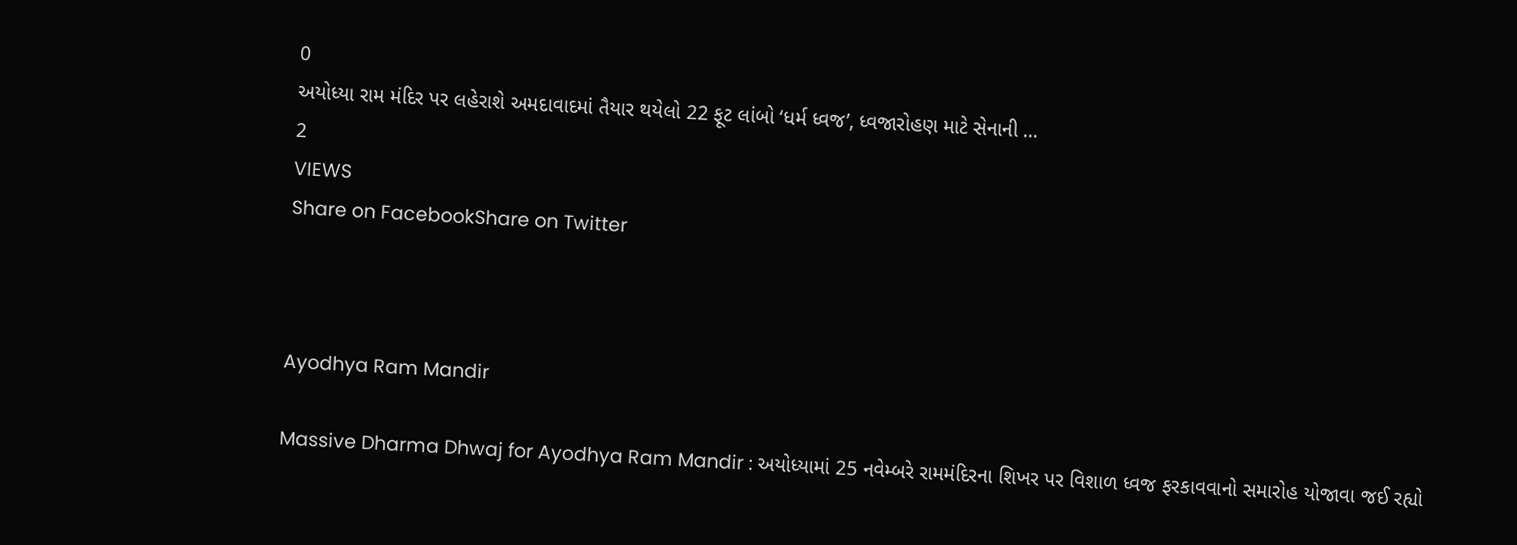0
અયોધ્યા રામ મંદિર પર લહેરાશે અમદાવાદમાં તૈયાર થયેલો 22 ફૂટ લાંબો ‘ધર્મ ધ્વજ’, ધ્વજારોહણ માટે સેનાની …
2
VIEWS
Share on FacebookShare on Twitter



Ayodhya Ram Mandir

Massive Dharma Dhwaj for Ayodhya Ram Mandir : અયોધ્યામાં 25 નવેમ્બરે રામમંદિરના શિખર પર વિશાળ ધ્વજ ફરકાવવાનો સમારોહ યોજાવા જઈ રહ્યો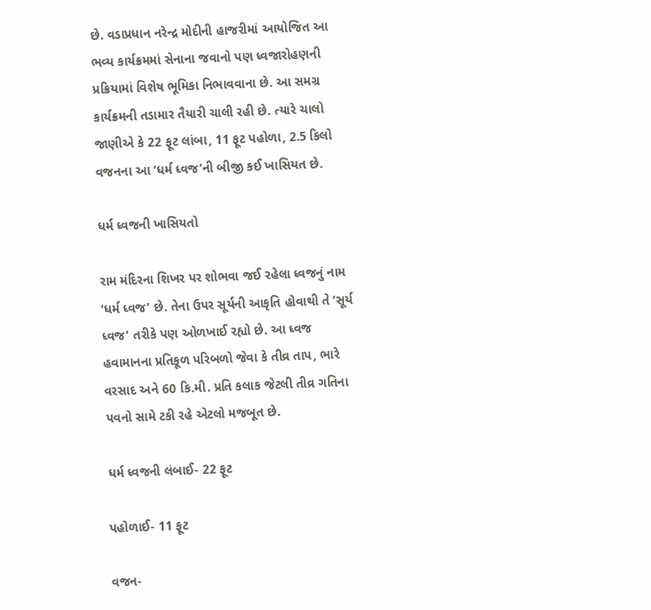છે. વડાપ્રધાન નરેન્દ્ર મોદીની હાજરીમાં આયોજિત આ ભવ્ય કાર્યક્રમમાં સેનાના જવાનો પણ ધ્વજારોહણની પ્રક્રિયામાં વિશેષ ભૂમિકા નિભાવવાના છે. આ સમગ્ર કાર્યક્રમની તડામાર તૈયારી ચાલી રહી છે. ત્યારે ચાલો જાણીએ કે 22 ફૂટ લાંબા, 11 ફૂટ પહોળા, 2.5 કિલો વજનના આ ‘ધર્મ ધ્વજ’ની બીજી કઈ ખાસિયત છે.

ધર્મ ધ્વજની ખાસિયતો

રામ મંદિરના શિખર પર શોભવા જઈ રહેલા ધ્વજનું નામ ‘ધર્મ ધ્વજ’ છે. તેના ઉપર સૂર્યની આકૃતિ હોવાથી તે ‘સૂર્ય ધ્વજ’ તરીકે પણ ઓળખાઈ રહ્યો છે. આ ધ્વજ હવામાનના પ્રતિકૂળ પરિબળો જેવા કે તીવ્ર તાપ, ભારે વરસાદ અને 60 કિ.મી. પ્રતિ કલાક જેટલી તીવ્ર ગતિના પવનો સામે ટકી રહે એટલો મજબૂત છે.

ધર્મ ધ્વજની લંબાઈ- 22 ફૂટ

પહોળાઈ- 11 ફૂટ

વજન-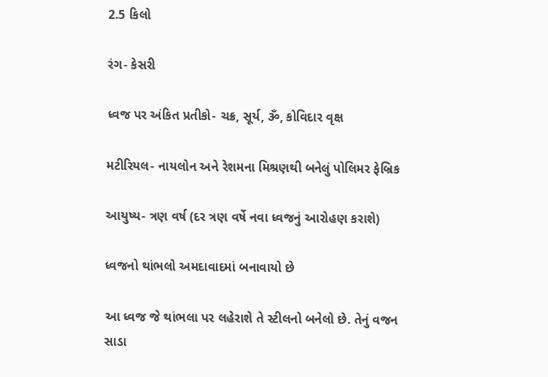2.5 કિલો

રંગ- કેસરી

ધ્વજ પર અંકિત પ્રતીકો- ચક્ર, સૂર્ય, ૐ, કોવિદાર વૃક્ષ

મટીરિયલ- નાયલોન અને રેશમના મિશ્રણથી બનેલું પોલિમર ફેબ્રિક

આયુષ્ય- ત્રણ વર્ષ (દર ત્રણ વર્ષે નવા ધ્વજનું આરોહણ કરાશે)

ધ્વજનો થાંભલો અમદાવાદમાં બનાવાયો છે

આ ધ્વજ જે થાંભલા પર લહેરાશે તે સ્ટીલનો બનેલો છે. તેનું વજન સાડા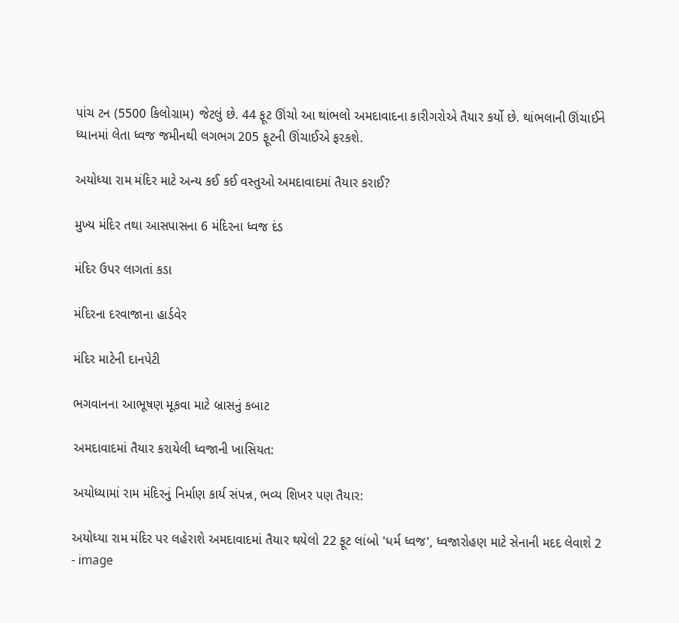પાંચ ટન (5500 કિલોગ્રામ) જેટલું છે. 44 ફૂટ ઊંચો આ થાંભલો અમદાવાદના કારીગરોએ તૈયાર કર્યો છે. થાંભલાની ઊંચાઈને ધ્યાનમાં લેતા ધ્વજ જમીનથી લગભગ 205 ફૂટની ઊંચાઈએ ફરકશે.

અયોધ્યા રામ મંદિર માટે અન્ય કઈ કઈ વસ્તુઓ અમદાવાદમાં તૈયાર કરાઈ?

મુખ્ય મંદિર તથા આસપાસના 6 મંદિરના ધ્વજ દંડ

મંદિર ઉપર લાગતાં કડા

મંદિરના દરવાજાના હાર્ડવેર

મંદિર માટેની દાનપેટી

ભગવાનના આભૂષણ મૂકવા માટે બ્રાસનું કબાટ

અમદાવાદમાં તૈયાર કરાયેલી ધ્વજાની ખાસિયત:

અયોધ્યામાં રામ મંદિરનું નિર્માણ કાર્ય સંપન્ન, ભવ્ય શિખર પણ તૈયાર:

અયોધ્યા રામ મંદિર પર લહેરાશે અમદાવાદમાં તૈયાર થયેલો 22 ફૂટ લાંબો 'ધર્મ ધ્વજ', ધ્વજારોહણ માટે સેનાની મદદ લેવાશે 2 - image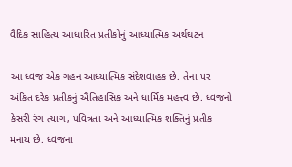વૈદિક સાહિત્ય આધારિત પ્રતીકોનું આધ્યાત્મિક અર્થઘટન

આ ધ્વજ એક ગહન આધ્યાત્મિક સંદેશવાહક છે. તેના પર અંકિત દરેક પ્રતીકનું ઐતિહાસિક અને ધાર્મિક મહત્ત્વ છે. ધ્વજનો કેસરી રંગ ત્યાગ, પવિત્રતા અને આધ્યાત્મિક શક્તિનું પ્રતીક મનાય છે. ધ્વજના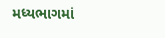મધ્યભાગમાં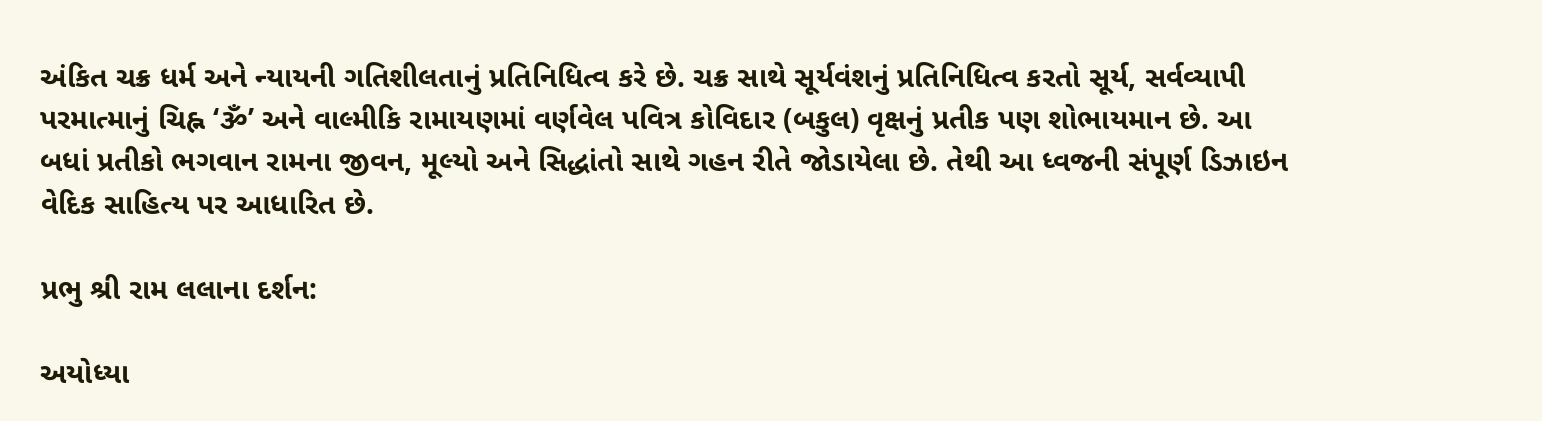અંકિત ચક્ર ધર્મ અને ન્યાયની ગતિશીલતાનું પ્રતિનિધિત્વ કરે છે. ચક્ર સાથે સૂર્યવંશનું પ્રતિનિધિત્વ કરતો સૂર્ય, સર્વવ્યાપી પરમાત્માનું ચિહ્ન ‘ૐ’ અને વાલ્મીકિ રામાયણમાં વર્ણવેલ પવિત્ર કોવિદાર (બકુલ) વૃક્ષનું પ્રતીક પણ શોભાયમાન છે. આ બધાં પ્રતીકો ભગવાન રામના જીવન, મૂલ્યો અને સિદ્ધાંતો સાથે ગહન રીતે જોડાયેલા છે. તેથી આ ધ્વજની સંપૂર્ણ ડિઝાઇન વેદિક સાહિત્ય પર આધારિત છે.

પ્રભુ શ્રી રામ લલાના દર્શન:

અયોધ્યા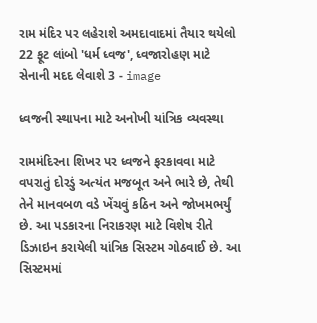રામ મંદિર પર લહેરાશે અમદાવાદમાં તૈયાર થયેલો 22 ફૂટ લાંબો 'ધર્મ ધ્વજ', ધ્વજારોહણ માટે સેનાની મદદ લેવાશે 3 - image

ધ્વજની સ્થાપના માટે અનોખી યાંત્રિક વ્યવસ્થા

રામમંદિરના શિખર પર ધ્વજને ફરકાવવા માટે વપરાતું દોરડું અત્યંત મજબૂત અને ભારે છે, તેથી તેને માનવબળ વડે ખેંચવું કઠિન અને જોખમભર્યું છે. આ પડકારના નિરાકરણ માટે વિશેષ રીતે ડિઝાઇન કરાયેલી યાંત્રિક સિસ્ટમ ગોઠવાઈ છે. આ સિસ્ટમમાં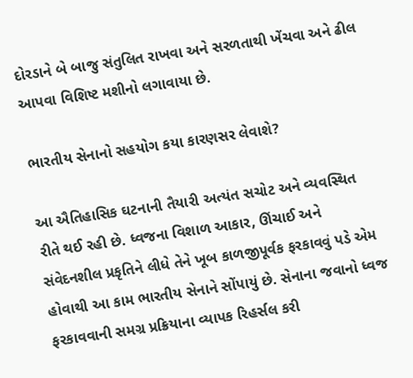દોરડાને બે બાજુ સંતુલિત રાખવા અને સરળતાથી ખેંચવા અને ઢીલ આપવા વિશિષ્ટ મશીનો લગાવાયા છે.

ભારતીય સેનાનો સહયોગ કયા કારણસર લેવાશે?

આ ઐતિહાસિક ઘટનાની તૈયારી અત્યંત સચોટ અને વ્યવસ્થિત રીતે થઈ રહી છે. ધ્વજના વિશાળ આકાર, ઊંચાઈ અને સંવેદનશીલ પ્રકૃતિને લીધે તેને ખૂબ કાળજીપૂર્વક ફરકાવવું પડે એમ હોવાથી આ કામ ભારતીય સેનાને સોંપાયું છે. સેનાના જવાનો ધ્વજ ફરકાવવાની સમગ્ર પ્રક્રિયાના વ્યાપક રિહર્સલ કરી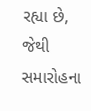રહ્યા છે, જેથી સમારોહના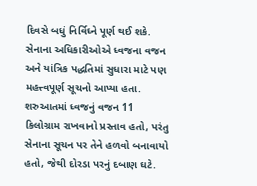દિવસે બધું નિર્વિઘ્ને પૂર્ણ થઈ શકે. સેનાના અધિકારીઓએ ધ્વજના વજન અને યાંત્રિક પદ્ધતિમાં સુધારા માટે પણ મહત્ત્વપૂર્ણ સૂચનો આપ્યા હતા. શરુઆતમાં ધ્વજનું વજન 11 કિલોગ્રામ રાખવાનો પ્રસ્તાવ હતો, પરંતુ સેનાના સૂચન પર તેને હળવો બનાવાયો હતો, જેથી દોરડા પરનું દબાણ ઘટે.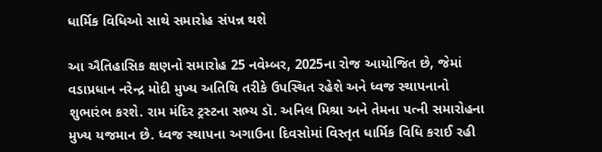ધાર્મિક વિધિઓ સાથે સમારોહ સંપન્ન થશે

આ ઐતિહાસિક ક્ષણનો સમારોહ 25 નવેમ્બર, 2025ના રોજ આયોજિત છે, જેમાં વડાપ્રધાન નરેન્દ્ર મોદી મુખ્ય અતિથિ તરીકે ઉપસ્થિત રહેશે અને ધ્વજ સ્થાપનાનો શુભારંભ કરશે. રામ મંદિર ટ્રસ્ટના સભ્ય ડૉ. અનિલ મિશ્રા અને તેમના પત્ની સમારોહના મુખ્ય યજમાન છે. ધ્વજ સ્થાપના અગાઉના દિવસોમાં વિસ્તૃત ધાર્મિક વિધિ કરાઈ રહી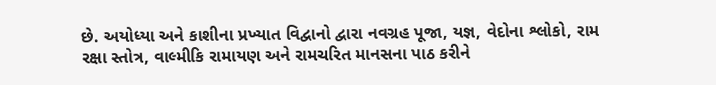છે. અયોધ્યા અને કાશીના પ્રખ્યાત વિદ્વાનો દ્વારા નવગ્રહ પૂજા, યજ્ઞ, વેદોના શ્લોકો, રામ રક્ષા સ્તોત્ર, વાલ્મીકિ રામાયણ અને રામચરિત માનસના પાઠ કરીને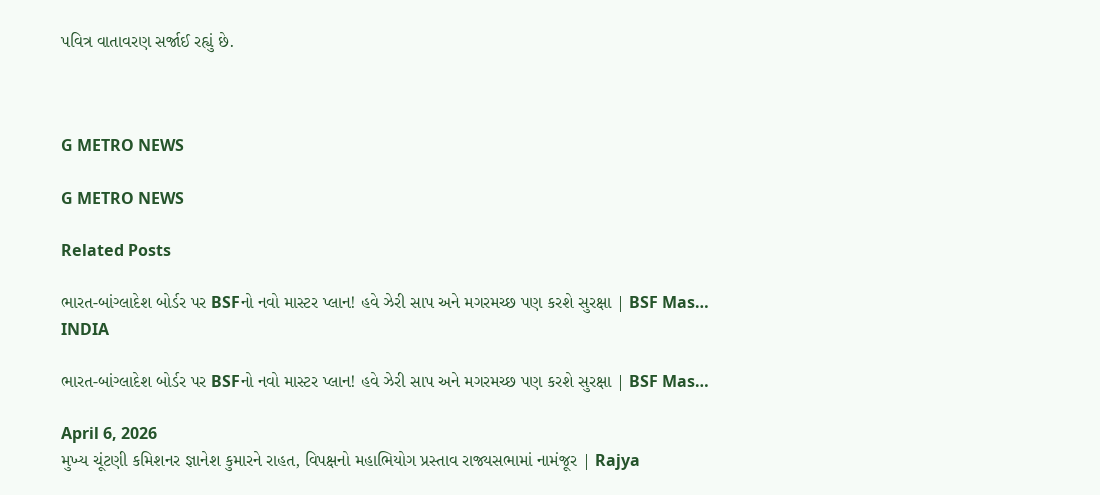પવિત્ર વાતાવરણ સર્જાઈ રહ્યું છે.



G METRO NEWS

G METRO NEWS

Related Posts

ભારત-બાંગ્લાદેશ બોર્ડર પર BSFનો નવો માસ્ટર પ્લાન! હવે ઝેરી સાપ અને મગરમચ્છ પણ કરશે સુરક્ષા | BSF Mas…
INDIA

ભારત-બાંગ્લાદેશ બોર્ડર પર BSFનો નવો માસ્ટર પ્લાન! હવે ઝેરી સાપ અને મગરમચ્છ પણ કરશે સુરક્ષા | BSF Mas…

April 6, 2026
મુખ્ય ચૂંટણી કમિશનર જ્ઞાનેશ કુમારને રાહત, વિપક્ષનો મહાભિયોગ પ્રસ્તાવ રાજ્યસભામાં નામંજૂર | Rajya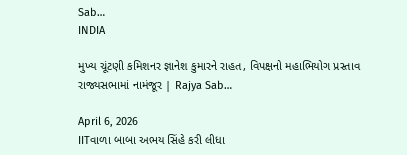Sab…
INDIA

મુખ્ય ચૂંટણી કમિશનર જ્ઞાનેશ કુમારને રાહત, વિપક્ષનો મહાભિયોગ પ્રસ્તાવ રાજ્યસભામાં નામંજૂર | Rajya Sab…

April 6, 2026
IITવાળા બાબા અભય સિંહે કરી લીધા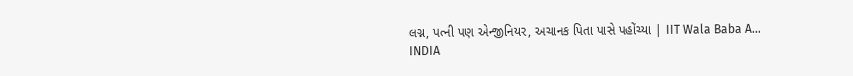લગ્ન, પત્ની પણ એન્જીનિયર, અચાનક પિતા પાસે પહોંચ્યા | IIT Wala Baba A…
INDIA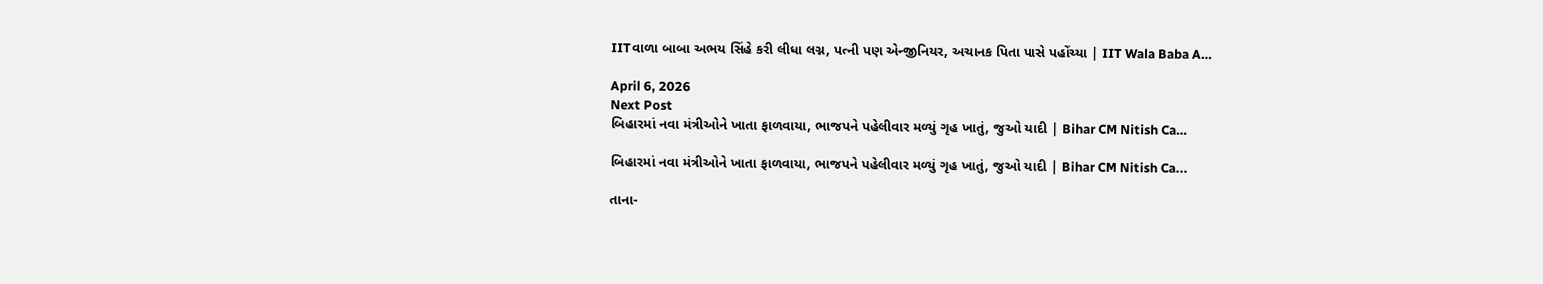IITવાળા બાબા અભય સિંહે કરી લીધા લગ્ન, પત્ની પણ એન્જીનિયર, અચાનક પિતા પાસે પહોંચ્યા | IIT Wala Baba A…

April 6, 2026
Next Post
બિહારમાં નવા મંત્રીઓને ખાતા ફાળવાયા, ભાજપને પહેલીવાર મળ્યું ગૃહ ખાતું, જુઓ યાદી | Bihar CM Nitish Ca…

બિહારમાં નવા મંત્રીઓને ખાતા ફાળવાયા, ભાજપને પહેલીવાર મળ્યું ગૃહ ખાતું, જુઓ યાદી | Bihar CM Nitish Ca...

તાના-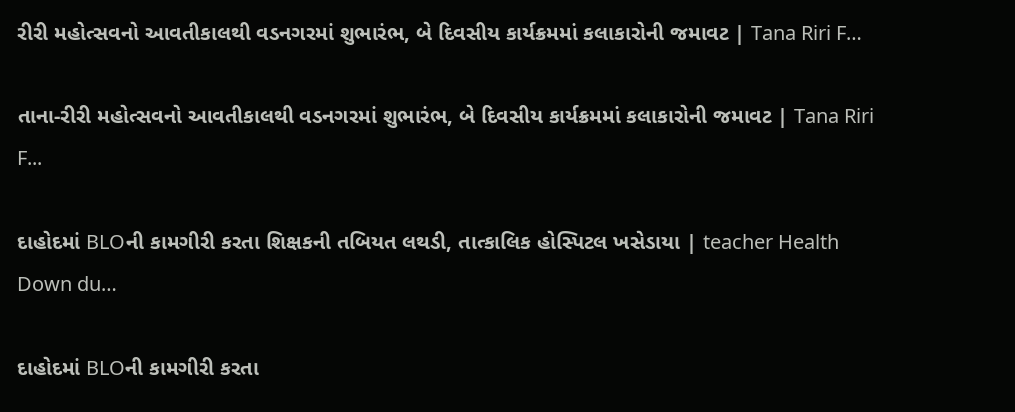રીરી મહોત્સવનો આવતીકાલથી વડનગરમાં શુભારંભ, બે દિવસીય કાર્યક્રમમાં કલાકારોની જમાવટ | Tana Riri F…

તાના-રીરી મહોત્સવનો આવતીકાલથી વડનગરમાં શુભારંભ, બે દિવસીય કાર્યક્રમમાં કલાકારોની જમાવટ | Tana Riri F...

દાહોદમાં BLOની કામગીરી કરતા શિક્ષકની તબિયત લથડી, તાત્કાલિક હોસ્પિટલ ખસેડાયા | teacher Health Down du…

દાહોદમાં BLOની કામગીરી કરતા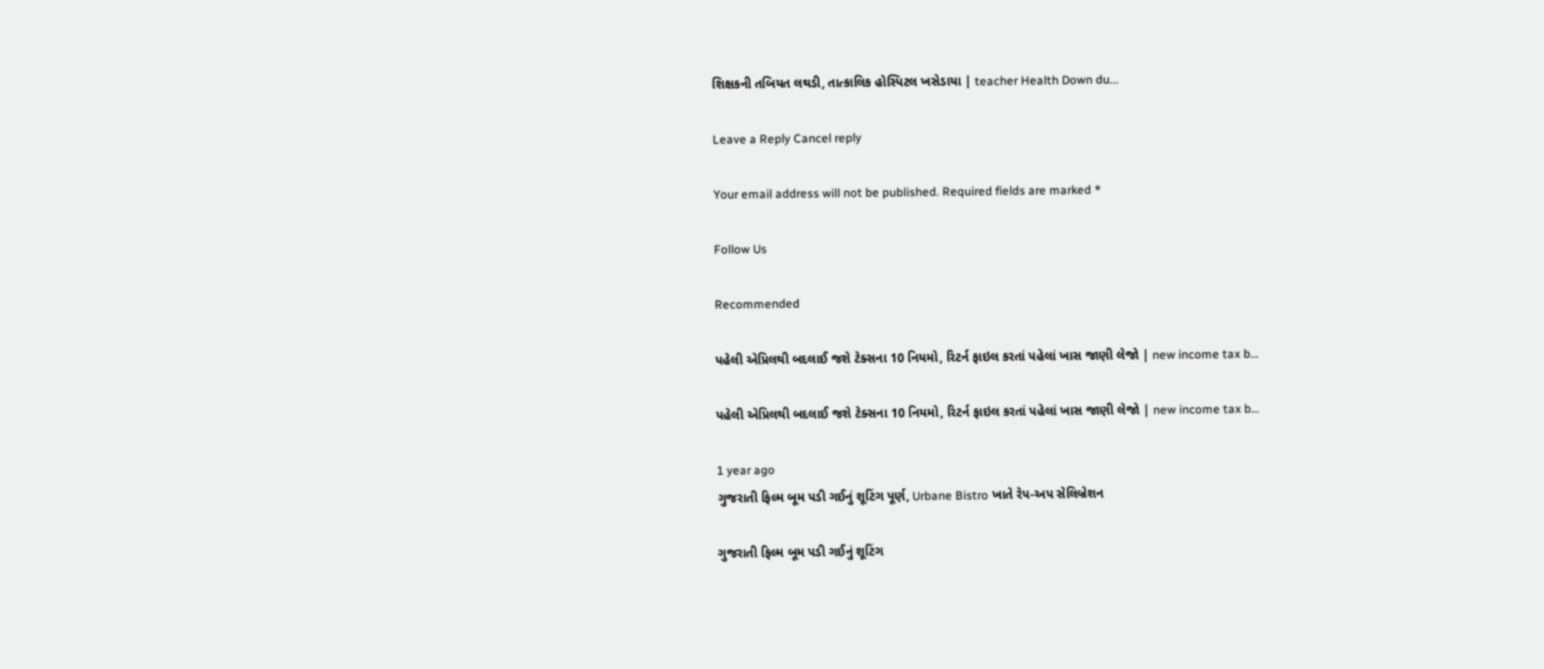શિક્ષકની તબિયત લથડી, તાત્કાલિક હોસ્પિટલ ખસેડાયા | teacher Health Down du...

Leave a Reply Cancel reply

Your email address will not be published. Required fields are marked *

Follow Us

Recommended

પહેલી એપ્રિલથી બદલાઈ જશે ટેક્સના 10 નિયમો, રિટર્ન ફાઇલ કરતાં પહેલાં ખાસ જાણી લેજો | new income tax b…

પહેલી એપ્રિલથી બદલાઈ જશે ટેક્સના 10 નિયમો, રિટર્ન ફાઇલ કરતાં પહેલાં ખાસ જાણી લેજો | new income tax b…

1 year ago
ગુજરાતી ફિલ્મ બૂમ પડી ગઈનું શૂટિંગ પૂર્ણ, Urbane Bistro ખાતે રેપ-અપ સેલિબ્રેશન

ગુજરાતી ફિલ્મ બૂમ પડી ગઈનું શૂટિંગ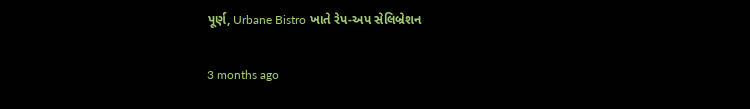પૂર્ણ, Urbane Bistro ખાતે રેપ-અપ સેલિબ્રેશન

3 months ago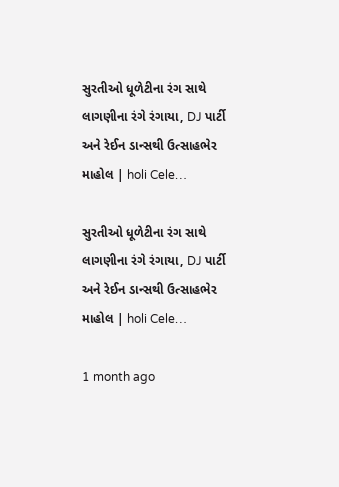સુરતીઓ ધૂળેટીના રંગ સાથે લાગણીના રંગે રંગાયા, DJ પાર્ટી અને રેઈન ડાન્સથી ઉત્સાહભેર માહોલ | holi Cele…

સુરતીઓ ધૂળેટીના રંગ સાથે લાગણીના રંગે રંગાયા, DJ પાર્ટી અને રેઈન ડાન્સથી ઉત્સાહભેર માહોલ | holi Cele…

1 month ago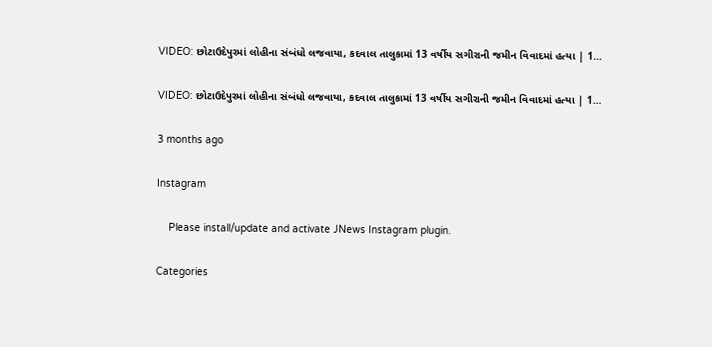VIDEO: છોટાઉદેપુરમાં લોહીના સંબંધો લજવાયા, કદવાલ તાલુકામાં 13 વર્ષીય સગીરાની જમીન વિવાદમાં હત્યા | 1…

VIDEO: છોટાઉદેપુરમાં લોહીના સંબંધો લજવાયા, કદવાલ તાલુકામાં 13 વર્ષીય સગીરાની જમીન વિવાદમાં હત્યા | 1…

3 months ago

Instagram

    Please install/update and activate JNews Instagram plugin.

Categories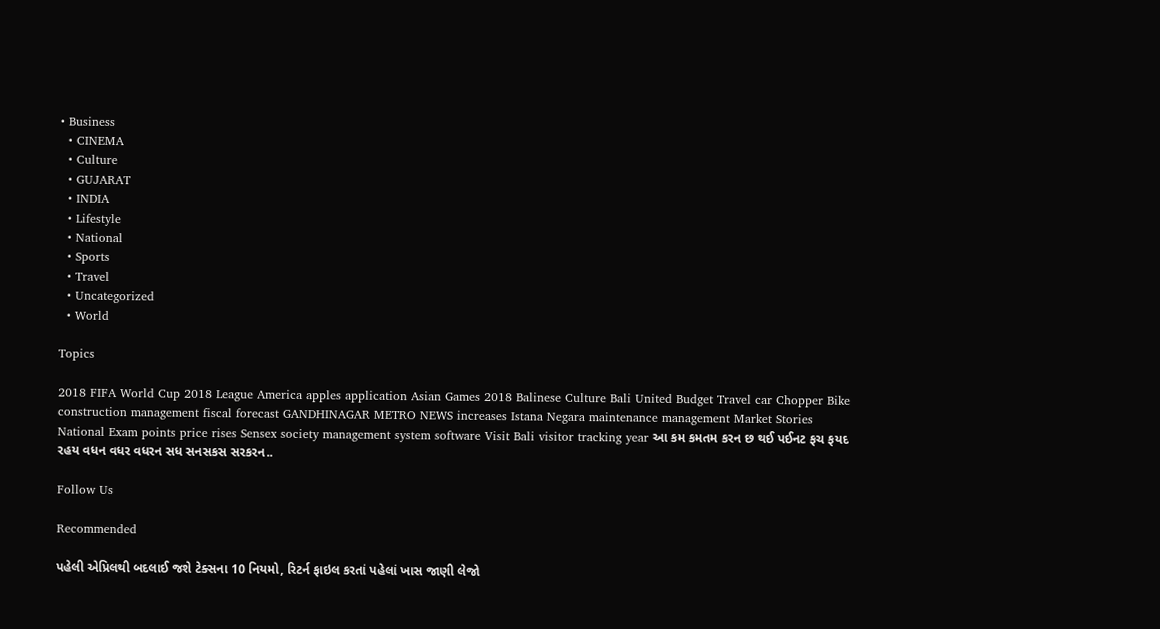• Business
  • CINEMA
  • Culture
  • GUJARAT
  • INDIA
  • Lifestyle
  • National
  • Sports
  • Travel
  • Uncategorized
  • World

Topics

2018 FIFA World Cup 2018 League America apples application Asian Games 2018 Balinese Culture Bali United Budget Travel car Chopper Bike construction management fiscal forecast GANDHINAGAR METRO NEWS increases Istana Negara maintenance management Market Stories National Exam points price rises Sensex society management system software Visit Bali visitor tracking year આ કમ કમતમ કરન છ થઈ પઈનટ ફચ ફયદ રહય વધન વધર વધરન સધ સનસકસ સરકરન..

Follow Us

Recommended

પહેલી એપ્રિલથી બદલાઈ જશે ટેક્સના 10 નિયમો, રિટર્ન ફાઇલ કરતાં પહેલાં ખાસ જાણી લેજો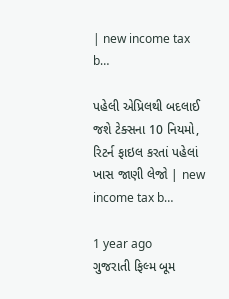| new income tax b…

પહેલી એપ્રિલથી બદલાઈ જશે ટેક્સના 10 નિયમો, રિટર્ન ફાઇલ કરતાં પહેલાં ખાસ જાણી લેજો | new income tax b…

1 year ago
ગુજરાતી ફિલ્મ બૂમ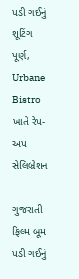પડી ગઈનું શૂટિંગ પૂર્ણ, Urbane Bistro ખાતે રેપ-અપ સેલિબ્રેશન

ગુજરાતી ફિલ્મ બૂમ પડી ગઈનું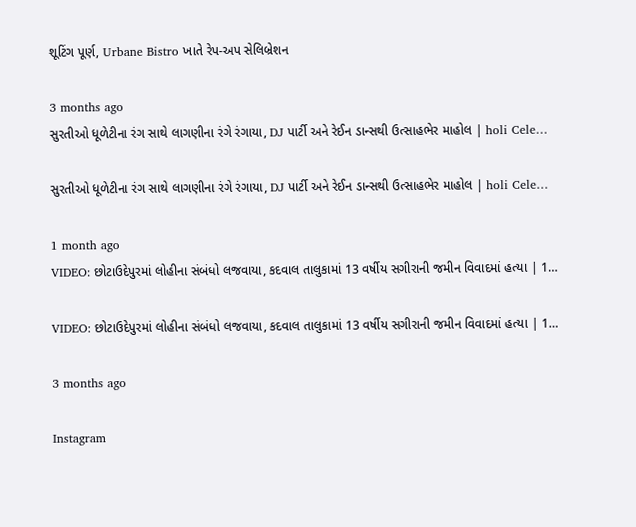શૂટિંગ પૂર્ણ, Urbane Bistro ખાતે રેપ-અપ સેલિબ્રેશન

3 months ago
સુરતીઓ ધૂળેટીના રંગ સાથે લાગણીના રંગે રંગાયા, DJ પાર્ટી અને રેઈન ડાન્સથી ઉત્સાહભેર માહોલ | holi Cele…

સુરતીઓ ધૂળેટીના રંગ સાથે લાગણીના રંગે રંગાયા, DJ પાર્ટી અને રેઈન ડાન્સથી ઉત્સાહભેર માહોલ | holi Cele…

1 month ago
VIDEO: છોટાઉદેપુરમાં લોહીના સંબંધો લજવાયા, કદવાલ તાલુકામાં 13 વર્ષીય સગીરાની જમીન વિવાદમાં હત્યા | 1…

VIDEO: છોટાઉદેપુરમાં લોહીના સંબંધો લજવાયા, કદવાલ તાલુકામાં 13 વર્ષીય સગીરાની જમીન વિવાદમાં હત્યા | 1…

3 months ago

Instagram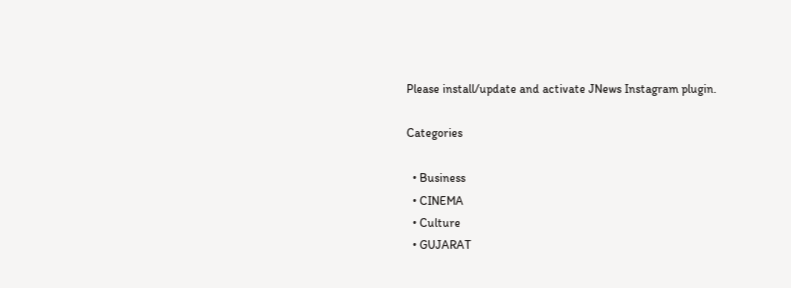Please install/update and activate JNews Instagram plugin.

Categories

  • Business
  • CINEMA
  • Culture
  • GUJARAT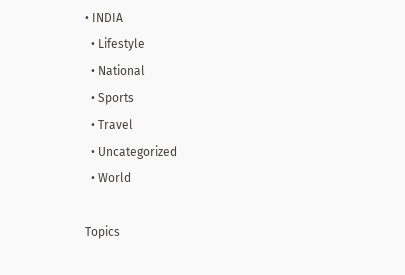• INDIA
  • Lifestyle
  • National
  • Sports
  • Travel
  • Uncategorized
  • World

Topics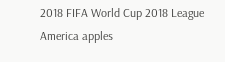2018 FIFA World Cup 2018 League America apples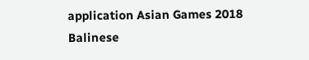application Asian Games 2018 Balinese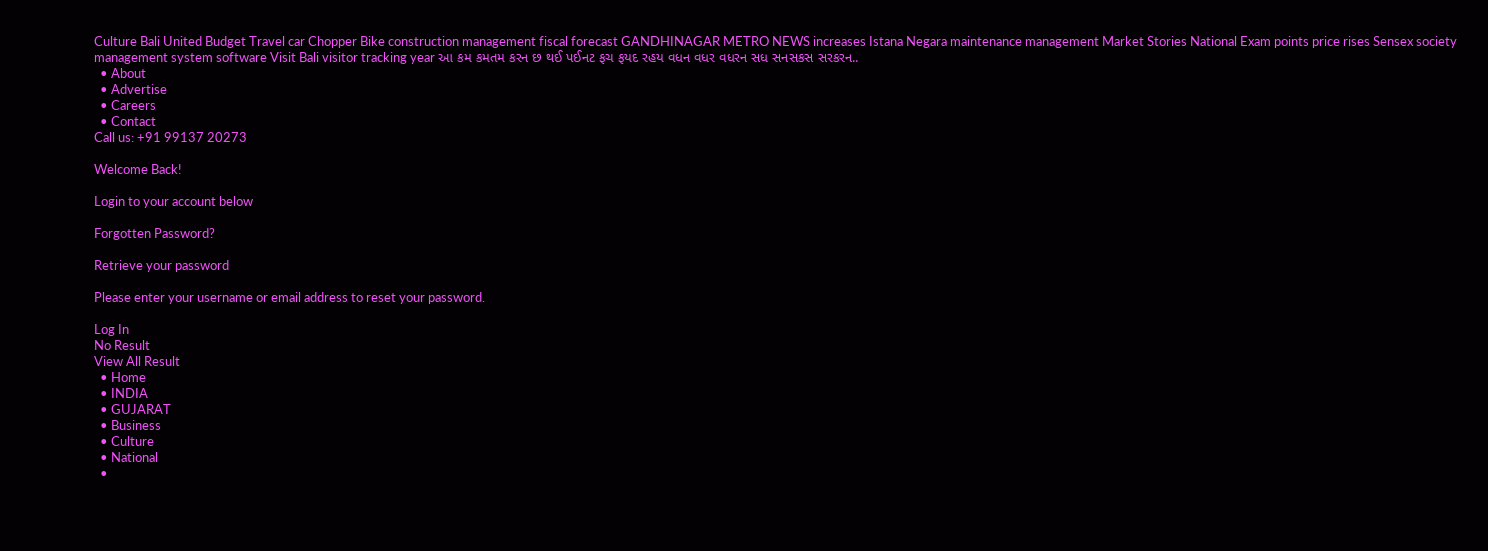Culture Bali United Budget Travel car Chopper Bike construction management fiscal forecast GANDHINAGAR METRO NEWS increases Istana Negara maintenance management Market Stories National Exam points price rises Sensex society management system software Visit Bali visitor tracking year આ કમ કમતમ કરન છ થઈ પઈનટ ફચ ફયદ રહય વધન વધર વધરન સધ સનસકસ સરકરન..
  • About
  • Advertise
  • Careers
  • Contact
Call us: +91 99137 20273

Welcome Back!

Login to your account below

Forgotten Password?

Retrieve your password

Please enter your username or email address to reset your password.

Log In
No Result
View All Result
  • Home
  • INDIA
  • GUJARAT
  • Business
  • Culture
  • National
  •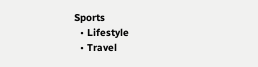Sports
  • Lifestyle
  • Travel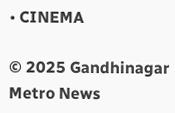• CINEMA

© 2025 Gandhinagar Metro News